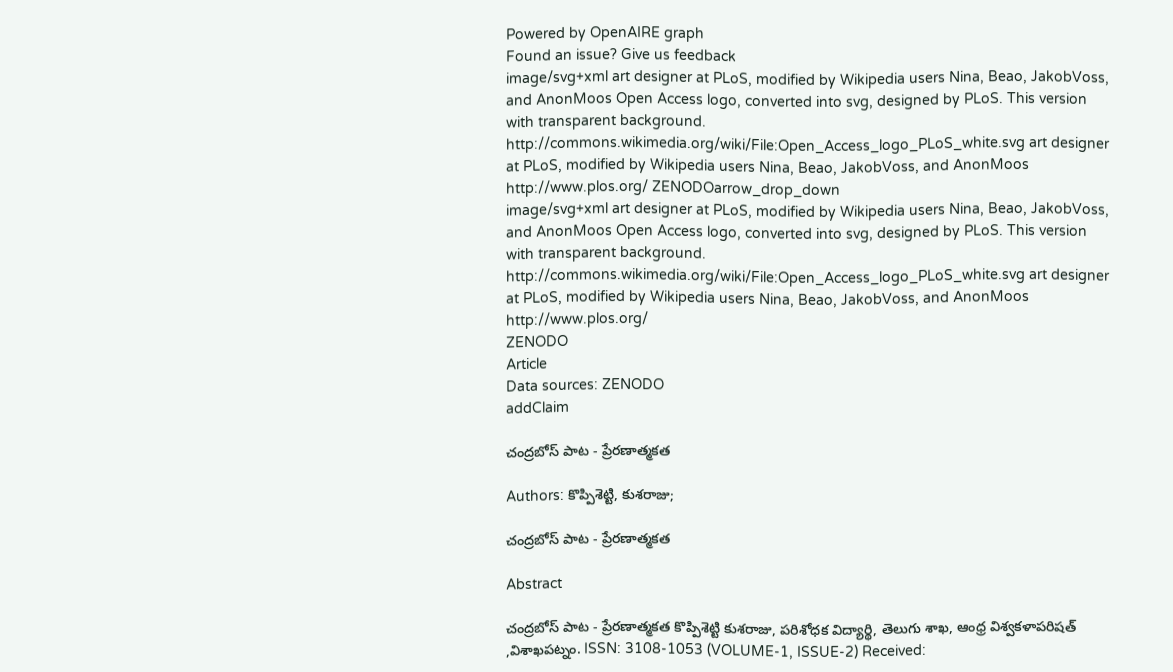Powered by OpenAIRE graph
Found an issue? Give us feedback
image/svg+xml art designer at PLoS, modified by Wikipedia users Nina, Beao, JakobVoss, and AnonMoos Open Access logo, converted into svg, designed by PLoS. This version with transparent background. http://commons.wikimedia.org/wiki/File:Open_Access_logo_PLoS_white.svg art designer at PLoS, modified by Wikipedia users Nina, Beao, JakobVoss, and AnonMoos http://www.plos.org/ ZENODOarrow_drop_down
image/svg+xml art designer at PLoS, modified by Wikipedia users Nina, Beao, JakobVoss, and AnonMoos Open Access logo, converted into svg, designed by PLoS. This version with transparent background. http://commons.wikimedia.org/wiki/File:Open_Access_logo_PLoS_white.svg art designer at PLoS, modified by Wikipedia users Nina, Beao, JakobVoss, and AnonMoos http://www.plos.org/
ZENODO
Article
Data sources: ZENODO
addClaim

చంద్రబోస్ పాట - ప్రేరణాత్మకత

Authors: కొప్పిశెట్టి, కుశరాజు;

చంద్రబోస్ పాట - ప్రేరణాత్మకత

Abstract

చంద్రబోస్ పాట - ప్రేరణాత్మకత కొప్పిశెట్టి కుశరాజు, పరిశోధక విద్యార్థి, తెలుగు శాఖ, ఆంధ్ర విశ్వకళాపరిషత్ ,విశాఖపట్నం. ISSN: 3108-1053 (VOLUME-1, ISSUE-2) Received: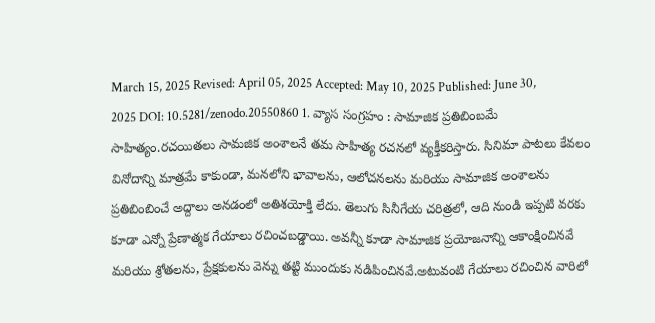March 15, 2025 Revised: April 05, 2025 Accepted: May 10, 2025 Published: June 30, 2025 DOI: 10.5281/zenodo.20550860 1. వ్యాస సంగ్రహం : సామాజిక ప్రతిబింబమే సాహిత్యం.రచయితలు సామజిక అంశాలనే తమ సాహిత్య రచనలో వ్యక్తీకరిస్తారు. సినిమా పాటలు కేవలం వినోదాన్ని మాత్రమే కాకుండా, మనలోని భావాలను, ఆలోచనలను మరియు సామాజిక అంశాలను ప్రతిబింబించే అద్దాలు అనడంలో అతిశయోక్తి లేదు. తెలుగు సినీగేయ చరిత్రలో, ఆది నుండి ఇప్పటి వరకు కూడా ఎన్నో ప్రేణాత్మక గేయాలు రచించబడ్డాయి. అవన్నీ కూడా సామాజిక ప్రయోజనాన్ని ఆకాంక్షించినవే మరియు శ్రోతలను, ప్రేక్షకులను వెన్ను తట్టి ముందుకు నడిపించినవే.అటువంటి గేయాలు రచించిన వారిలో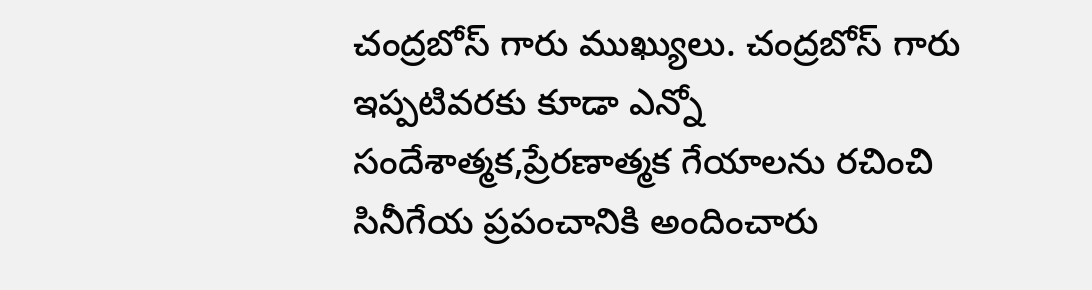చంద్రబోస్ గారు ముఖ్యులు. చంద్రబోస్ గారు ఇప్పటివరకు కూడా ఎన్నో సందేశాత్మక,ప్రేరణాత్మక గేయాలను రచించి సినీగేయ ప్రపంచానికి అందించారు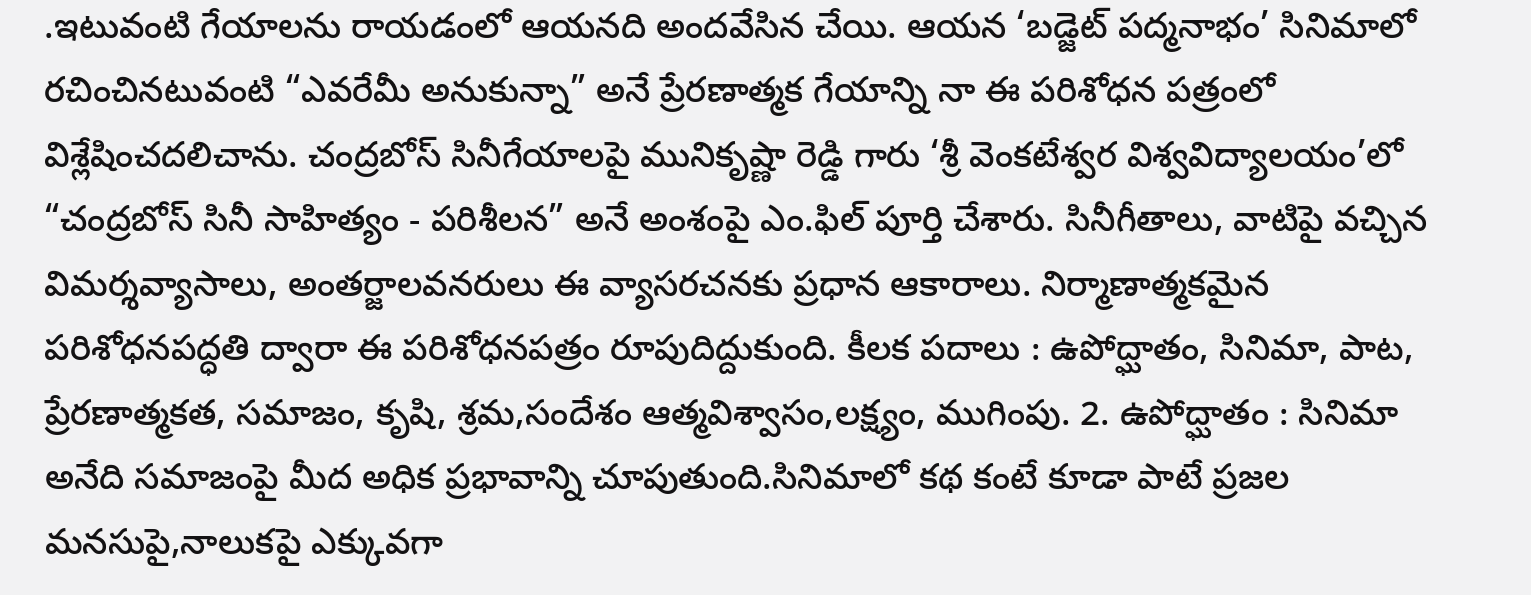.ఇటువంటి గేయాలను రాయడంలో ఆయనది అందవేసిన చేయి. ఆయన ‘బడ్జెట్ పద్మనాభం’ సినిమాలో రచించినటువంటి “ఎవరేమీ అనుకున్నా” అనే ప్రేరణాత్మక గేయాన్ని నా ఈ పరిశోధన పత్రంలో విశ్లేషించదలిచాను. చంద్రబోస్ సినీగేయాలపై మునికృష్ణా రెడ్డి గారు ‘శ్రీ వెంకటేశ్వర విశ్వవిద్యాలయం’లో “చంద్రబోస్ సినీ సాహిత్యం - పరిశీలన” అనే అంశంపై ఎం.ఫిల్ పూర్తి చేశారు. సినీగీతాలు, వాటిపై వచ్చిన విమర్శవ్యాసాలు, అంతర్జాలవనరులు ఈ వ్యాసరచనకు ప్రధాన ఆకారాలు. నిర్మాణాత్మకమైన పరిశోధనపద్ధతి ద్వారా ఈ పరిశోధనపత్రం రూపుదిద్దుకుంది. కీలక పదాలు : ఉపోద్ఘాతం, సినిమా, పాట, ప్రేరణాత్మకత, సమాజం, కృషి, శ్రమ,సందేశం ఆత్మవిశ్వాసం,లక్ష్యం, ముగింపు. 2. ఉపోద్ఘాతం : సినిమా అనేది సమాజంపై మీద అధిక ప్రభావాన్ని చూపుతుంది.సినిమాలో కథ కంటే కూడా పాటే ప్రజల మనసుపై,నాలుకపై ఎక్కువగా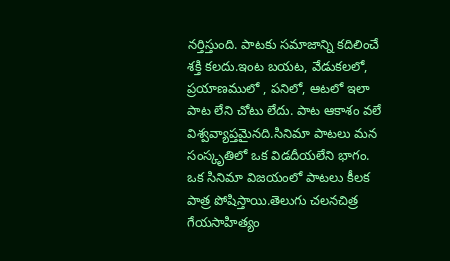నర్తిస్తుంది. పాటకు సమాజాన్ని కదిలించే శక్తి కలదు.ఇంట బయట, వేడుకలలో, ప్రయాణములో , పనిలో, ఆటలో ఇలా పాట లేని చోటు లేదు. పాట ఆకాశం వలే విశ్వవ్యాప్తమైనది.సినిమా పాటలు మన సంస్కృతిలో ఒక విడదీయలేని భాగం. ఒక సినిమా విజయంలో పాటలు కీలక పాత్ర పోషిస్తాయి.తెలుగు చలనచిత్ర గేయసాహిత్యం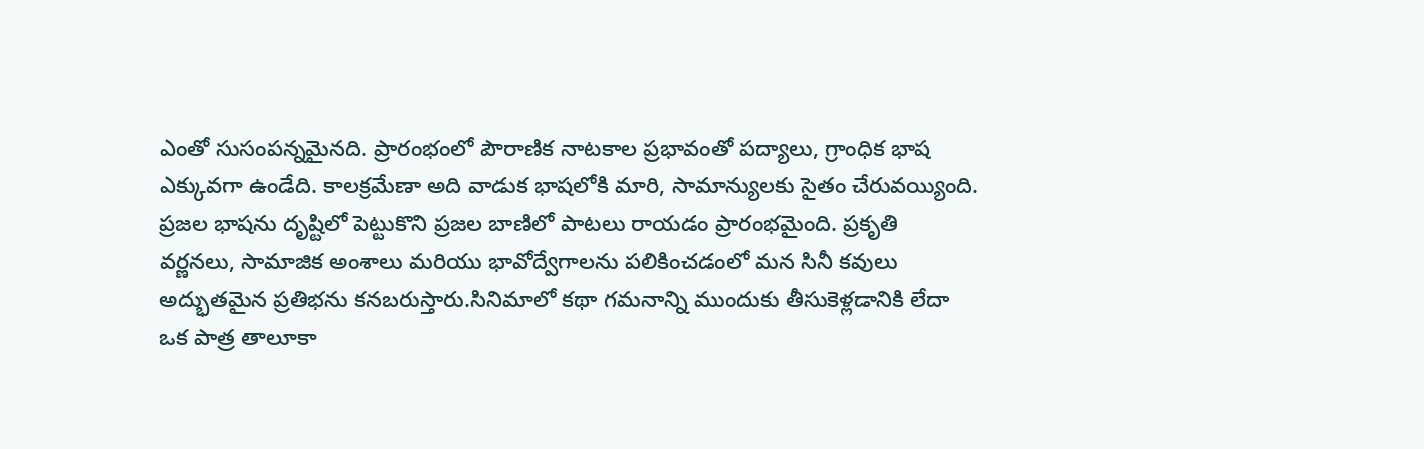ఎంతో సుసంపన్నమైనది. ప్రారంభంలో పౌరాణిక నాటకాల ప్రభావంతో పద్యాలు, గ్రాంధిక భాష ఎక్కువగా ఉండేది. కాలక్రమేణా అది వాడుక భాషలోకి మారి, సామాన్యులకు సైతం చేరువయ్యింది. ప్రజల భాషను దృష్టిలో పెట్టుకొని ప్రజల బాణిలో పాటలు రాయడం ప్రారంభమైంది. ప్రకృతి వర్ణనలు, సామాజిక అంశాలు మరియు భావోద్వేగాలను పలికించడంలో మన సినీ కవులు అద్భుతమైన ప్రతిభను కనబరుస్తారు.సినిమాలో కథా గమనాన్ని ముందుకు తీసుకెళ్లడానికి లేదా ఒక పాత్ర తాలూకా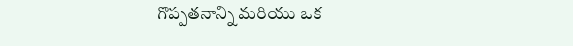గొప్పతనాన్ని మరియు ఒక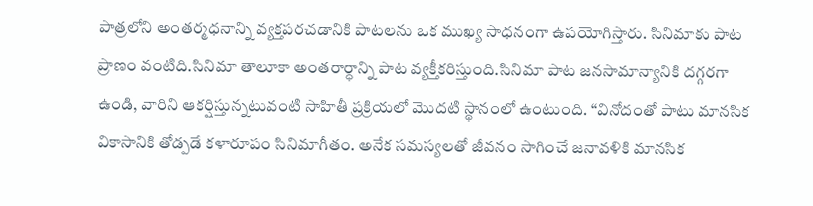పాత్రలోని అంతర్మధనాన్ని వ్యక్తపరచడానికి పాటలను ఒక ముఖ్య సాధనంగా ఉపయోగిస్తారు. సినిమాకు పాట ప్రాణం వంటిది.సినిమా తాలూకా అంతరార్ధాన్ని పాట వ్యక్తీకరిస్తుంది.సినిమా పాట జనసామాన్యానికి దగ్గరగా ఉండి, వారిని ఆకర్షిస్తున్నటువంటి సాహితీ ప్రక్రియలో మొదటి స్థానంలో ఉంటుంది. “వినోదంతో పాటు మానసిక వికాసానికి తోడ్పడే కళారూపం సినిమాగీతం. అనేక సమస్యలతో జీవనం సాగించే జనావళికి మానసిక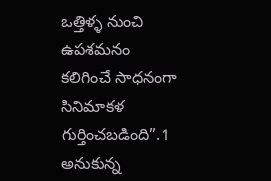ఒత్తిళ్ళ నుంచి ఉపశమనం కలిగించే సాధనంగా సినిమాకళ గుర్తించబడింది”.1 అనుకున్న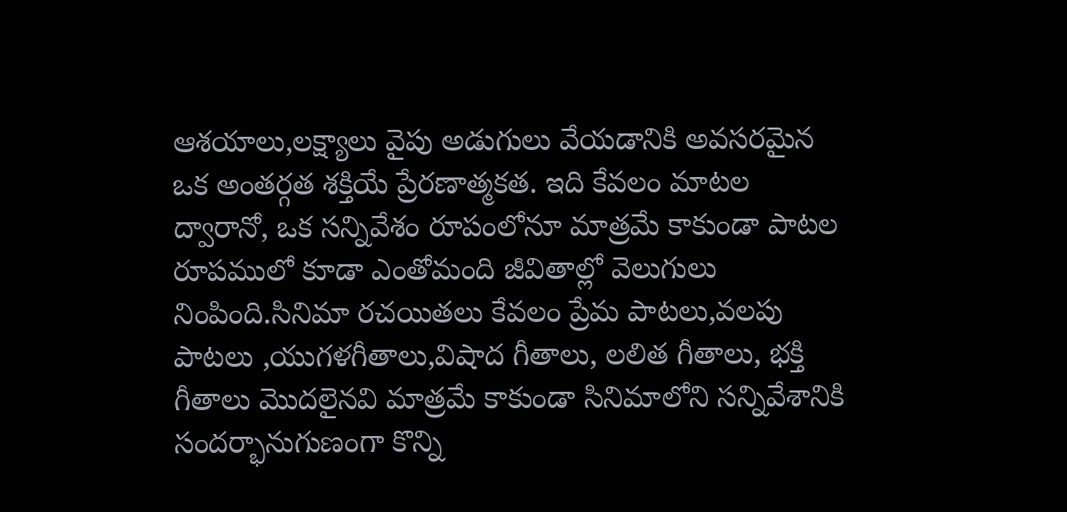ఆశయాలు,లక్ష్యాలు వైపు అడుగులు వేయడానికి అవసరమైన ఒక అంతర్గత శక్తియే ప్రేరణాత్మకత. ఇది కేవలం మాటల ద్వారానో, ఒక సన్నివేశం రూపంలోనూ మాత్రమే కాకుండా పాటల రూపములో కూడా ఎంతోమంది జీవితాల్లో వెలుగులు నింపింది.సినిమా రచయితలు కేవలం ప్రేమ పాటలు,వలపు పాటలు ,యుగళగీతాలు,విషాద గీతాలు, లలిత గీతాలు, భక్తి గీతాలు మొదలైనవి మాత్రమే కాకుండా సినిమాలోని సన్నివేశానికి సందర్భానుగుణంగా కొన్ని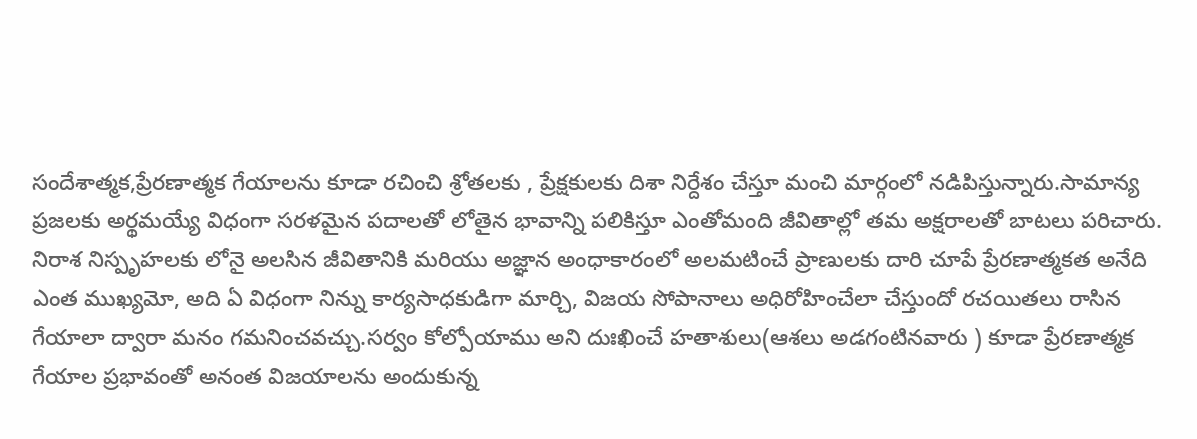సందేశాత్మక,ప్రేరణాత్మక గేయాలను కూడా రచించి శ్రోతలకు , ప్రేక్షకులకు దిశా నిర్దేశం చేస్తూ మంచి మార్గంలో నడిపిస్తున్నారు.సామాన్య ప్రజలకు అర్థమయ్యే విధంగా సరళమైన పదాలతో లోతైన భావాన్ని పలికిస్తూ ఎంతోమంది జీవితాల్లో తమ అక్షరాలతో బాటలు పరిచారు. నిరాశ నిస్పృహలకు లోనై అలసిన జీవితానికి మరియు అజ్ఞాన అంధాకారంలో అలమటించే ప్రాణులకు దారి చూపే ప్రేరణాత్మకత అనేది ఎంత ముఖ్యమో, అది ఏ విధంగా నిన్ను కార్యసాధకుడిగా మార్చి, విజయ సోపానాలు అధిరోహించేలా చేస్తుందో రచయితలు రాసిన గేయాలా ద్వారా మనం గమనించవచ్చు.సర్వం కోల్పోయాము అని దుఃఖించే హతాశులు(ఆశలు అడగంటినవారు ) కూడా ప్రేరణాత్మక గేయాల ప్రభావంతో అనంత విజయాలను అందుకున్న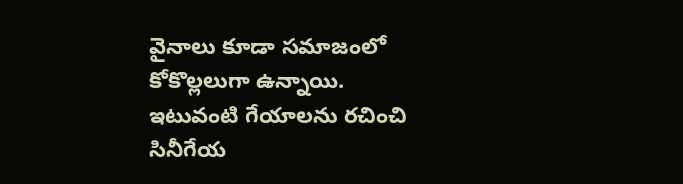వైనాలు కూడా సమాజంలో కోకొల్లలుగా ఉన్నాయి. ఇటువంటి గేయాలను రచించి సినీగేయ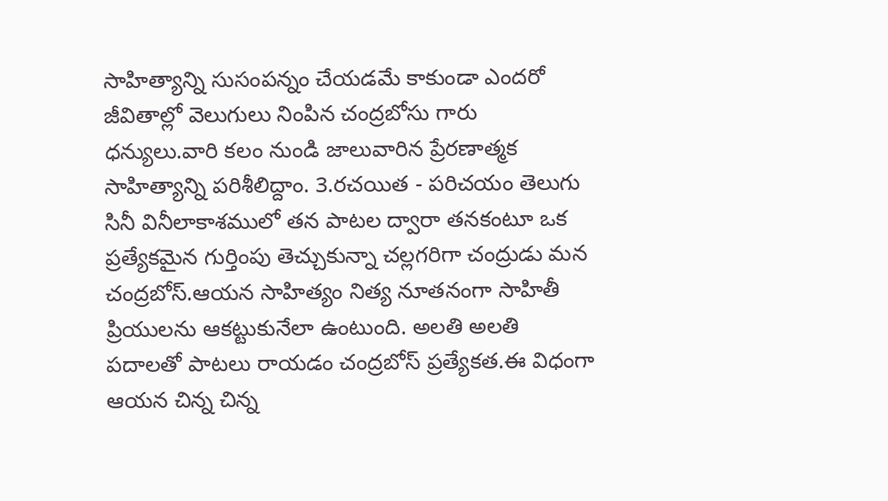సాహిత్యాన్ని సుసంపన్నం చేయడమే కాకుండా ఎందరో జీవితాల్లో వెలుగులు నింపిన చంద్రబోసు గారు ధన్యులు.వారి కలం నుండి జాలువారిన ప్రేరణాత్మక సాహిత్యాన్ని పరిశీలిద్దాం. 3.రచయిత - పరిచయం తెలుగు సినీ వినీలాకాశములో తన పాటల ద్వారా తనకంటూ ఒక ప్రత్యేకమైన గుర్తింపు తెచ్చుకున్నా చల్లగరిగా చంద్రుడు మన చంద్రబోస్.ఆయన సాహిత్యం నిత్య నూతనంగా సాహితీ ప్రియులను ఆకట్టుకునేలా ఉంటుంది. అలతి అలతి పదాలతో పాటలు రాయడం చంద్రబోస్ ప్రత్యేకత.ఈ విధంగా ఆయన చిన్న చిన్న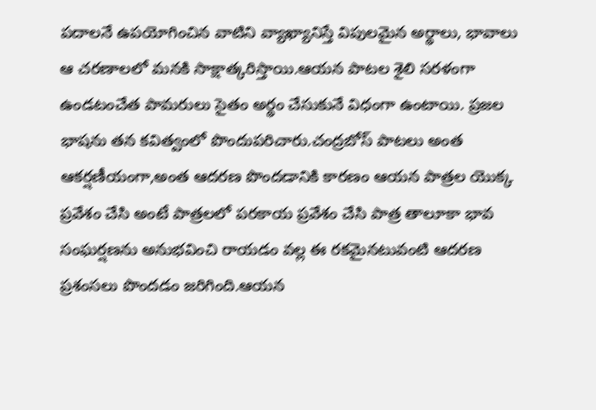పదాలనే ఉపయోగించిన వాటిని వ్యాఖ్యానిస్తే విపులమైన అర్థాలు, భావాలు ఆ చరణాలలో మనకి సాక్షాత్కరిస్తాయి.ఆయన పాటల శైలి సరళంగా ఉండటంచేత పామరులు సైతం అర్థం చేసుకునే విధంగా ఉంటాయి. ప్రజల భాషను తన కవిత్వంలో పొందుపరిచారు.చంద్రబోస్ పాటలు అంత ఆకర్షణీయంగా,అంత ఆదరణ పొందడానికి కారణం ఆయన పాత్రల యొక్క ప్రవేశం చేసి అంటే పాత్రలలో పరకాయ ప్రవేశం చేసి పాత్ర తాలూకా భావ సంఘర్షణను అనుభవించి రాయడం వల్ల ఈ రకమైనటువంటి ఆదరణ ప్రశంసలు పొందడం జరిగింది.ఆయన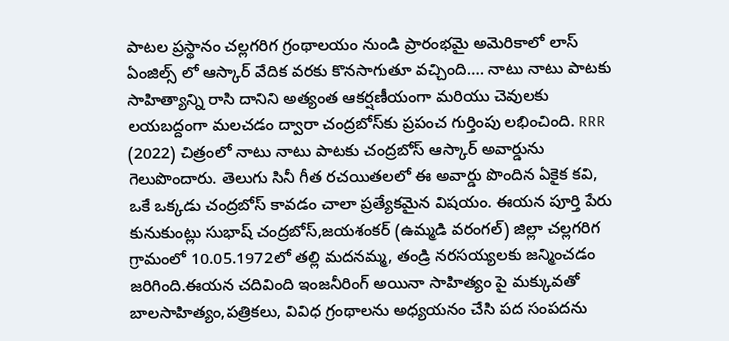పాటల ప్రస్థానం చల్లగరిగ గ్రంథాలయం నుండి ప్రారంభమై అమెరికాలో లాస్ ఏంజిల్స్ లో ఆస్కార్ వేదిక వరకు కొనసాగుతూ వచ్చింది…. నాటు నాటు పాటకు సాహిత్యాన్ని రాసి దానిని అత్యంత ఆకర్షణీయంగా మరియు చెవులకు లయబద్దంగా మలచడం ద్వారా చంద్రబోస్‌కు ప్రపంచ గుర్తింపు లభించింది. RRR (2022) చిత్రంలో నాటు నాటు పాటకు చంద్రబోస్‌ ఆస్కార్‌ అవార్డును గెలుపొందారు. తెలుగు సినీ గీత రచయితలలో ఈ అవార్డు పొందిన ఏకైక కవి, ఒకే ఒక్కడు చంద్రబోస్‌ కావడం చాలా ప్రత్యేకమైన విషయం. ఈయన పూర్తి పేరు కునుకుంట్లు సుభాష్‌ చంద్రబోస్‌,జయశంకర్‌ (ఉమ్మడి వరంగల్‌) జిల్లా చల్లగరిగ గ్రామంలో 10.05.1972లో తల్లి మదనమ్మ, తండ్రి నరసయ్యలకు జన్మించడం జరిగింది.ఈయన చదివింది ఇంజనీరింగ్ అయినా సాహిత్యం పై మక్కువతో బాలసాహిత్యం,పత్రికలు, వివిధ గ్రంథాలను అధ్యయనం చేసి పద సంపదను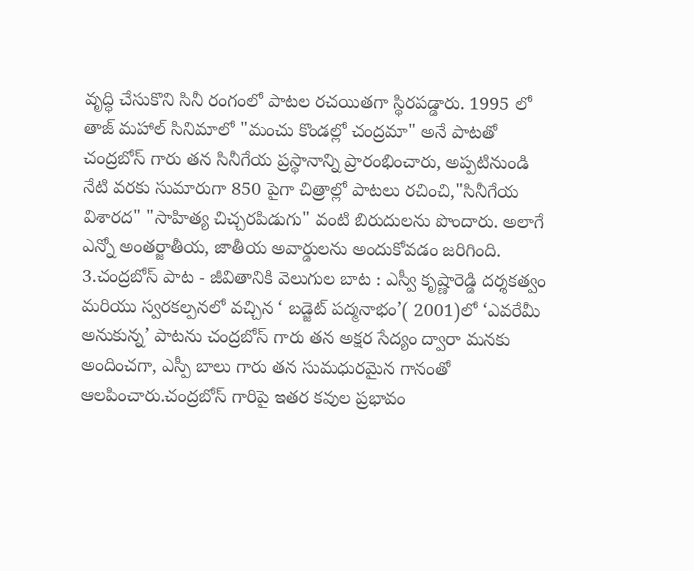వృద్ధి చేసుకొని సినీ రంగంలో పాటల రచయితగా స్థిరపడ్డారు. 1995 లో తాజ్ మహాల్ సినిమాలో "మంచు కొండల్లో చంద్రమా" అనే పాటతో చంద్రబోస్ గారు తన సినీగేయ ప్రస్థానాన్ని ప్రారంభించారు, అప్పటినుండి నేటి వరకు సుమారుగా 850 పైగా చిత్రాల్లో పాటలు రచించి,"సినీగేయ విశారద" "సాహిత్య చిచ్చరపిడుగు" వంటి బిరుదులను పొందారు. అలాగే ఎన్నో అంతర్జాతీయ, జాతీయ అవార్డులను అందుకోవడం జరిగింది. 3.చంద్రబోస్ పాట - జీవితానికి వెలుగుల బాట : ఎస్వీ కృష్ణారెడ్డి దర్శకత్వం మరియు స్వరకల్పనలో వచ్చిన ‘ బడ్జెట్ పద్మనాభం’( 2001)లో ‘ఎవరేమీ అనుకున్న’ పాటను చంద్రబోస్ గారు తన అక్షర సేద్యం ద్వారా మనకు అందించగా, ఎస్పీ బాలు గారు తన సుమధురమైన గానంతో ఆలపించారు.చంద్రబోస్ గారిపై ఇతర కవుల ప్రభావం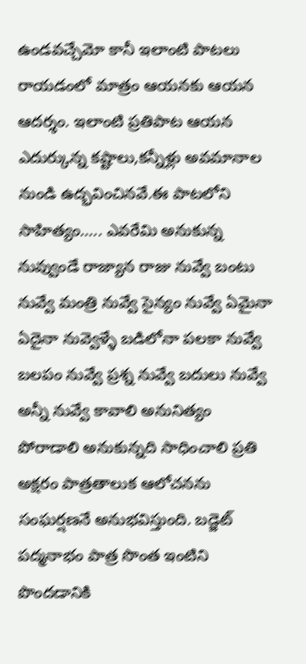ఉండవచ్చేమో కానీ ఇలాంటి పాటలు రాయడంలో మాత్రం ఆయనకు ఆయన ఆదర్శం. ఇలాంటి ప్రతిపాట ఆయన ఎదుర్కున్న కష్టాలు,కన్నీళ్లు అవమానాల నుండి ఉద్భవించినవే.ఈ పాటలోని సాహిత్యం….. ఎవరేమి అనుకున్న నువ్వుండే రాజ్యాన రాజు నువ్వే బంటు నువ్వే మంత్రి నువ్వే సైన్యం నువ్వే ఏమైనా ఏదైనా నువ్వెళ్ళే బడిలోనా పలకా నువ్వే బలపం నువ్వే ప్రశ్న నువ్వే బదులు నువ్వే అన్నీ నువ్వే కావాలి అనునిత్యం పోరాడాలి అనుకున్నది సాధించాలి ప్రతి అక్షరం పాత్రతాలుక ఆలోచనను సంఘర్షణనే అనుభవిస్తుంది. బడ్జెట్ పద్మనాభం పాత్ర సొంత ఇంటిని పొందడానికి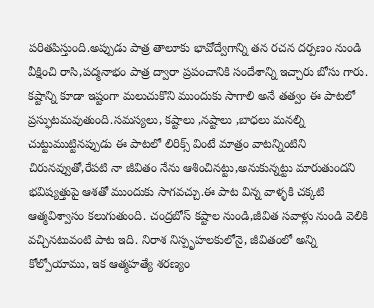పరితపిస్తుంది.అప్పుడు పాత్ర తాలూకు భావోద్వేగాన్ని తన రచన దర్పణం నుండి వీక్షించి రాసి,పద్మనాభం పాత్ర ద్వారా ప్రపంచానికి సందేశాన్ని ఇచ్చారు బోసు గారు. కష్టాన్ని కూడా ఇష్టంగా మలుచుకొని ముందుకు సాగాలి అనే తత్వం ఈ పాటలో ప్రస్ఫుటమవుతుంది.సమస్యలు, కష్టాలు ,నష్టాలు ,బాధలు మనల్ని చుట్టుముట్టినప్పుడు ఈ పాటలో లిరిక్స్ వింటే మాత్రం వాటన్నింటిని చిరునవ్వుతో,రేపటి నా జీవితం నేను ఆశించినట్టు,అనుకున్నట్టు మారుతుందని భవిష్యత్తుపై ఆశతో ముందుకు సాగవచ్చు.ఈ పాట విన్న వాళ్ళకి చక్కటి ఆత్మవిశ్వాసం కలుగుతుంది. చంద్రబోస్ కష్టాల నుండి,జీవిత సవాళ్లు నుండి వెలికి వచ్చినటువంటి పాట ఇది. నిరాశ నిస్పృహలకులోనై, జీవితంలో అన్ని కోల్పోయాము, ఇక ఆత్మహత్యే శరణ్యం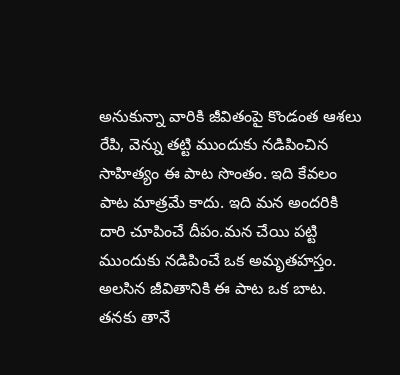అనుకున్నా వారికి జీవితంపై కొండంత ఆశలు రేపి, వెన్ను తట్టి ముందుకు నడిపించిన సాహిత్యం ఈ పాట సొంతం. ఇది కేవలం పాట మాత్రమే కాదు. ఇది మన అందరికి దారి చూపించే దీపం.మన చేయి పట్టి ముందుకు నడిపించే ఒక అమృతహస్తం. అలసిన జీవితానికి ఈ పాట ఒక బాట. తనకు తానే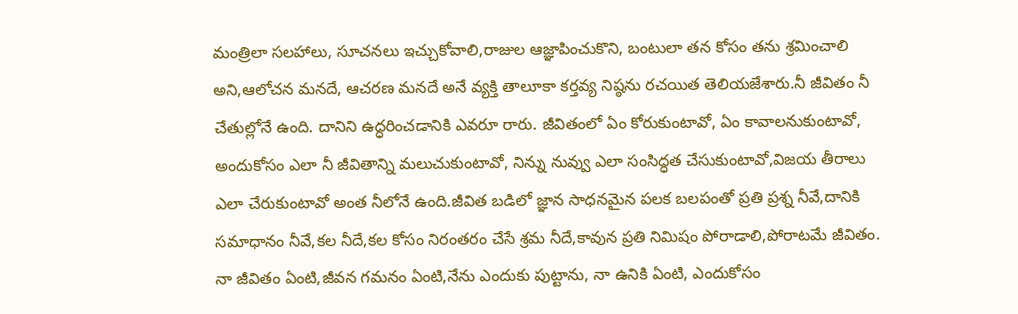మంత్రిలా సలహాలు, సూచనలు ఇచ్చుకోవాలి,రాజుల ఆజ్ఞాపించుకొని, బంటులా తన కోసం తను శ్రమించాలి అని,ఆలోచన మనదే, ఆచరణ మనదే అనే వ్యక్తి తాలూకా కర్తవ్య నిష్ఠను రచయిత తెలియజేశారు.నీ జీవితం నీ చేతుల్లోనే ఉంది. దానిని ఉద్ధరించడానికి ఎవరూ రారు. జీవితంలో ఏం కోరుకుంటావో, ఏం కావాలనుకుంటావో, అందుకోసం ఎలా నీ జీవితాన్ని మలుచుకుంటావో, నిన్ను నువ్వు ఎలా సంసిద్ధత చేసుకుంటావో,విజయ తీరాలు ఎలా చేరుకుంటావో అంత నీలోనే ఉంది.జీవిత బడిలో జ్ఞాన సాధనమైన పలక బలపంతో ప్రతి ప్రశ్న నీవే,దానికి సమాధానం నీవే,కల నీదే,కల కోసం నిరంతరం చేసే శ్రమ నీదే,కావున ప్రతి నిమిషం పోరాడాలి,పోరాటమే జీవితం. నా జీవితం ఏంటి,జీవన గమనం ఏంటి,నేను ఎందుకు పుట్టాను, నా ఉనికి ఏంటి, ఎందుకోసం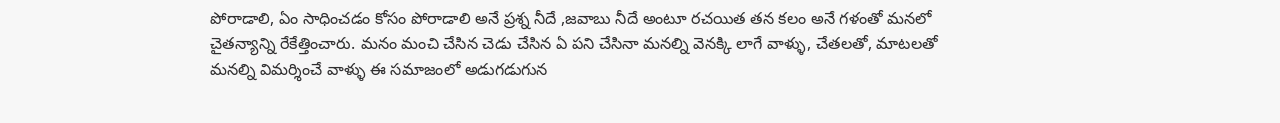పోరాడాలి, ఏం సాధించడం కోసం పోరాడాలి అనే ప్రశ్న నీదే ,జవాబు నీదే అంటూ రచయిత తన కలం అనే గళంతో మనలో చైతన్యాన్ని రేకేత్తించారు. మనం మంచి చేసిన చెడు చేసిన ఏ పని చేసినా మనల్ని వెనక్కి లాగే వాళ్ళు, చేతలతో, మాటలతో మనల్ని విమర్శించే వాళ్ళు ఈ సమాజంలో అడుగడుగున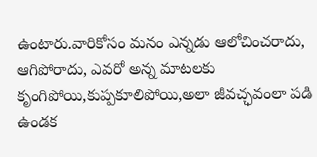ఉంటారు.వారికోసం మనం ఎన్నడు ఆలోచించరాదు, ఆగిపోరాదు, ఎవరో అన్న మాటలకు కృంగిపోయి,కుప్పకూలిపోయి,అలా జీవచ్ఛవంలా పడి ఉండక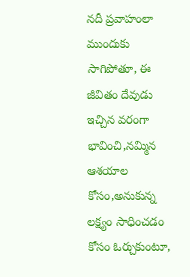నదీ ప్రవాహంలా ముందుకు సాగిపోతూ, ఈ జీవితం దేవుడు ఇచ్చిన వరంగా భావించి,నమ్మిన ఆశయాల కోసం,అనుకున్న లక్ష్యం సాధించడం కోసం ఓర్చుకుంటూ,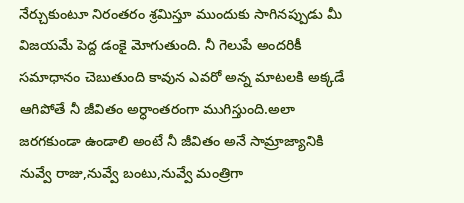నేర్చుకుంటూ నిరంతరం శ్రమిస్తూ ముందుకు సాగినప్పుడు మీ విజయమే పెద్ద డంకై మోగుతుంది. నీ గెలుపే అందరికీ సమాధానం చెబుతుంది కావున ఎవరో అన్న మాటలకి అక్కడే ఆగిపోతే నీ జీవితం అర్ధాంతరంగా ముగిస్తుంది.అలా జరగకుండా ఉండాలి అంటే నీ జీవితం అనే సామ్రాజ్యానికి నువ్వే రాజు,నువ్వే బంటు,నువ్వే మంత్రిగా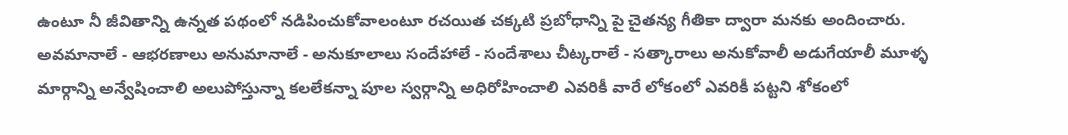ఉంటూ నీ జీవితాన్ని ఉన్నత పథంలో నడిపించుకోవాలంటూ రచయిత చక్కటి ప్రబోధాన్ని పై చైతన్య గీతికా ద్వారా మనకు అందించారు. అవమానాలే - ఆభరణాలు అనుమానాలే - అనుకూలాలు సందేహాలే - సందేశాలు చీట్కరాలే - సత్కారాలు అనుకోవాలీ అడుగేయాలీ మూళ్ళ మార్గాన్ని అన్వేషించాలి అలుపోస్తున్నా కలలేకన్నా పూల స్వర్గాన్ని అధిరోహించాలి ఎవరికీ వారే లోకంలో ఎవరికీ పట్టని శోకంలో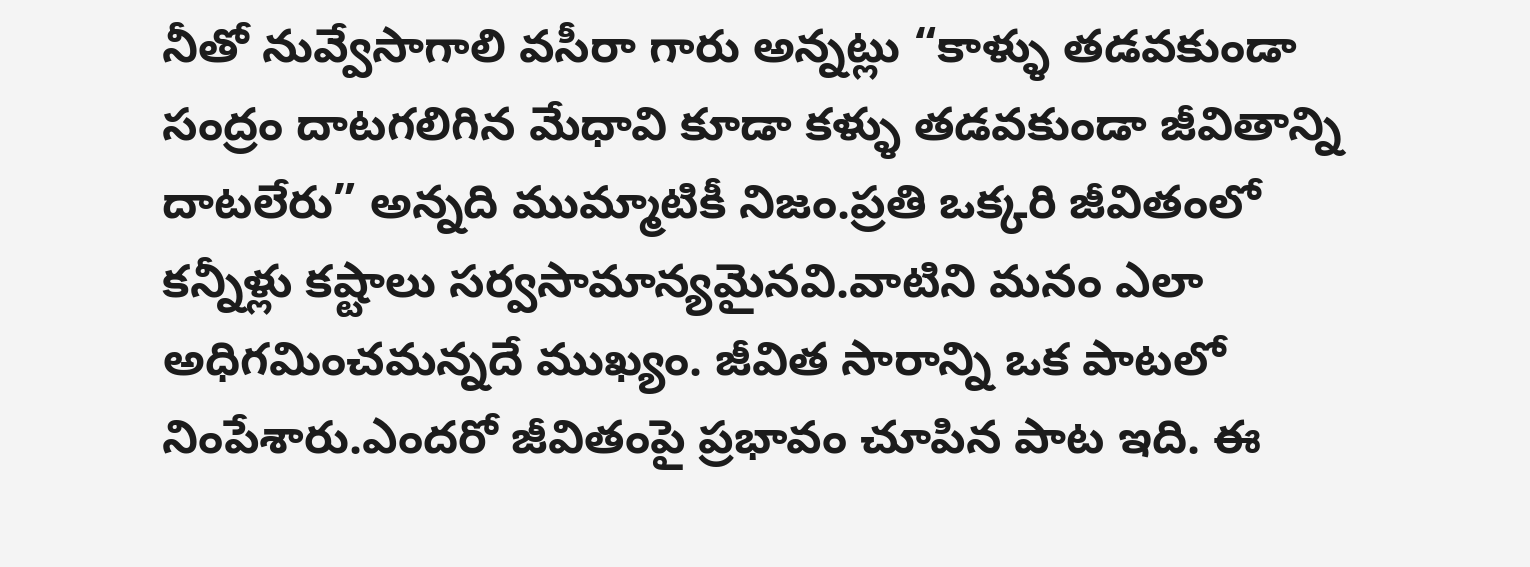నీతో నువ్వేసాగాలి వసీరా గారు అన్నట్లు “కాళ్ళు తడవకుండా సంద్రం దాటగలిగిన మేధావి కూడా కళ్ళు తడవకుండా జీవితాన్ని దాటలేరు” అన్నది ముమ్మాటికీ నిజం.ప్రతి ఒక్కరి జీవితంలో కన్నీళ్లు కష్టాలు సర్వసామాన్యమైనవి.వాటిని మనం ఎలా అధిగమించమన్నదే ముఖ్యం. జీవిత సారాన్ని ఒక పాటలో నింపేశారు.ఎందరో జీవితంపై ప్రభావం చూపిన పాట ఇది. ఈ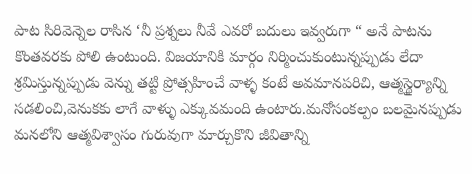పాట సిరివెన్నెల రాసిన ‘నీ ప్రశ్నలు నీవే ఎవరో బదులు ఇవ్వరుగా “ అనే పాటను కొంతవరకు పోలి ఉంటుంది. విజయానికి మార్గం నిర్మించుకుంటున్నప్పుడు లేదా శ్రమిస్తున్నప్పుడు వెన్ను తట్టి ప్రోత్సహించే వాళ్ళ కంటే అవమానపరిచి, ఆత్మస్థైర్యాన్ని సడలించి,వెనుకకు లాగే వాళ్ళు ఎక్కువమంది ఉంటారు.మనోసంకల్పం బలమైనప్పుడు మనలోని ఆత్మవిశ్వాసం గురువుగా మార్చుకొని జీవితాన్ని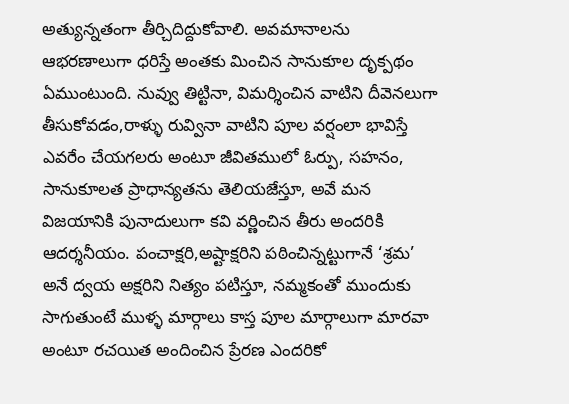అత్యున్నతంగా తీర్చిదిద్దుకోవాలి. అవమానాలను ఆభరణాలుగా ధరిస్తే అంతకు మించిన సానుకూల దృక్పథం ఏముంటుంది. నువ్వు తిట్టినా, విమర్శించిన వాటిని దీవెనలుగా తీసుకోవడం,రాళ్ళు రువ్వినా వాటిని పూల వర్షంలా భావిస్తే ఎవరేం చేయగలరు అంటూ జీవితములో ఓర్పు, సహనం, సానుకూలత ప్రాధాన్యతను తెలియజేస్తూ, అవే మన విజయానికి పునాదులుగా కవి వర్ణించిన తీరు అందరికి ఆదర్శనీయం. పంచాక్షరి,అష్టాక్షరిని పఠించిన్నట్టుగానే ‘శ్రమ’ అనే ద్వయ అక్షరిని నిత్యం పటిస్తూ, నమ్మకంతో ముందుకు సాగుతుంటే ముళ్ళ మార్గాలు కాస్త పూల మార్గాలుగా మారవా అంటూ రచయిత అందించిన ప్రేరణ ఎందరికో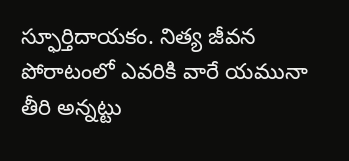స్ఫూర్తిదాయకం. నిత్య జీవన పోరాటంలో ఎవరికి వారే యమునా తీరి అన్నట్టు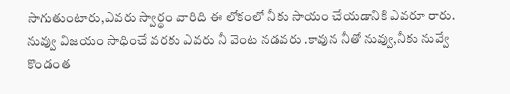సాగుతుంటారు,ఎవరు స్వార్థం వారిది ఈ లోకంలో నీకు సాయం చేయడానికి ఎవరూ రారు. నువ్వు విజయం సాధించే వరకు ఎవరు నీ వెంట నడవరు .కావున నీతో నువ్వు,నీకు నువ్వే కొండంత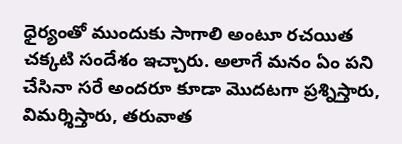ధైర్యంతో ముందుకు సాగాలి అంటూ రచయిత చక్కటి సందేశం ఇచ్చారు. అలాగే మనం ఏం పని చేసినా సరే అందరూ కూడా మొదటగా ప్రశ్నిస్తారు, విమర్శిస్తారు, తరువాత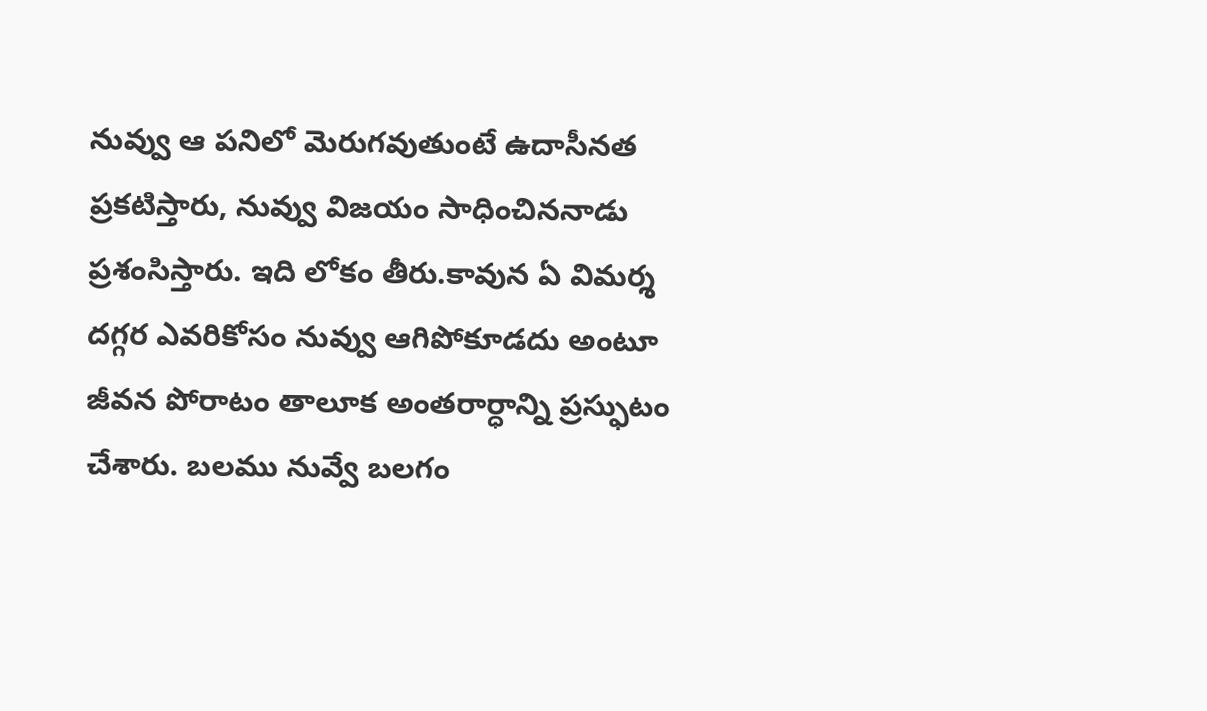నువ్వు ఆ పనిలో మెరుగవుతుంటే ఉదాసీనత ప్రకటిస్తారు, నువ్వు విజయం సాధించిననాడు ప్రశంసిస్తారు. ఇది లోకం తీరు.కావున ఏ విమర్శ దగ్గర ఎవరికోసం నువ్వు ఆగిపోకూడదు అంటూ జీవన పోరాటం తాలూక అంతరార్ధాన్ని ప్రస్ఫుటం చేశారు. బలము నువ్వే బలగం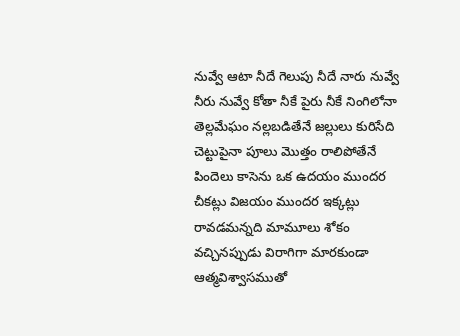నువ్వే ఆటా నీదే గెలుపు నీదే నారు నువ్వే నీరు నువ్వే కోతా నీకే పైరు నీకే నింగిలోనా తెల్లమేఘం నల్లబడితేనే జల్లులు కురిసేది చెట్టుపైనా పూలు మొత్తం రాలిపోతేనే పిందెలు కాసెను ఒక ఉదయం ముందర చీకట్లు విజయం ముందర ఇక్కట్లు రావడమన్నది మామూలు శోకం వచ్చినప్పుడు విరాగిగా మారకుండా ఆత్మవిశ్వాసముతో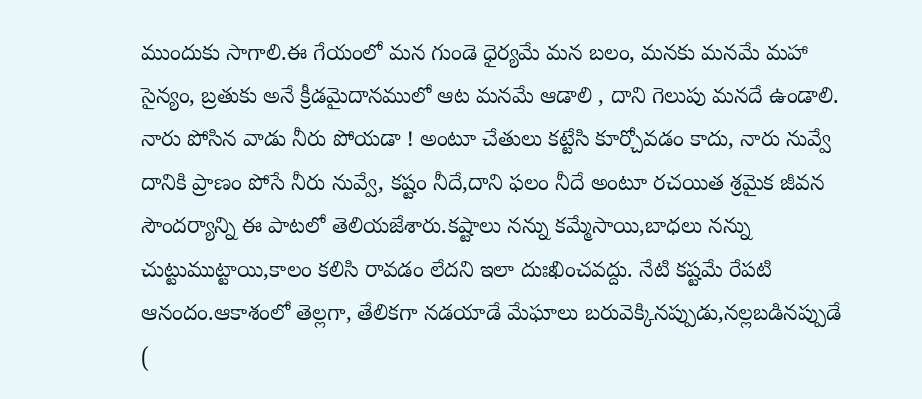ముందుకు సాగాలి.ఈ గేయంలో మన గుండె ధైర్యమే మన బలం, మనకు మనమే మహా సైన్యం, బ్రతుకు అనే క్రీడమైదానములో ఆట మనమే ఆడాలి , దాని గెలుపు మనదే ఉండాలి. నారు పోసిన వాడు నీరు పోయడా ! అంటూ చేతులు కట్టేసి కూర్చోవడం కాదు, నారు నువ్వే దానికి ప్రాణం పోసే నీరు నువ్వే, కష్టం నీదే,దాని ఫలం నీదే అంటూ రచయిత శ్రమైక జీవన సౌందర్యాన్ని ఈ పాటలో తెలియజేశారు.కష్టాలు నన్ను కమ్మేసాయి,బాధలు నన్ను చుట్టుముట్టాయి,కాలం కలిసి రావడం లేదని ఇలా దుఃఖించవద్దు. నేటి కష్టమే రేపటి ఆనందం.ఆకాశంలో తెల్లగా, తేలికగా నడయాడే మేఘాలు బరువెక్కినప్పుడు,నల్లబడినప్పుడే (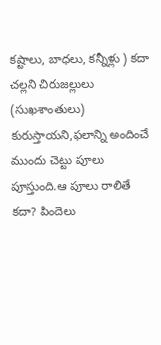కష్టాలు, బాధలు, కన్నీళ్లు ) కదా చల్లని చిరుజల్లులు (సుఖశాంతులు) కురుస్తాయని,ఫలాన్ని అందించే ముందు చెట్టు పూలు పూస్తుంది.ఆ పూలు రాలితే కదా? పిందెలు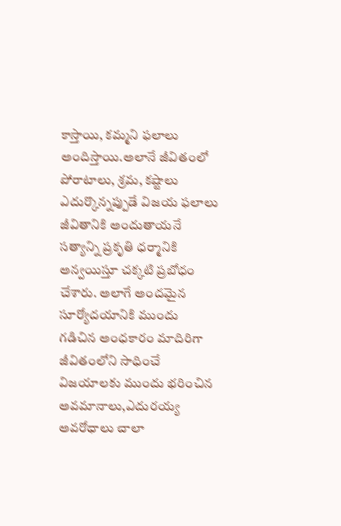కాస్తాయి, కమ్మని ఫలాలు అందిస్తాయి.అలానే జీవితంలో పోరాటాలు, శ్రమ, కష్టాలు ఎదుర్కొన్నప్పుడే విజయ ఫలాలు జీవితానికి అందుతాయనే సత్యాన్ని ప్రకృతి ధర్మానికి అన్వయిస్తూ చక్కటి ప్రబోధం చేశారు. అలాగే అందమైన సూర్యోదయానికి ముందు గడిచిన అంధకారం మాదిరిగా జీవితంలోని సాధించే విజయాలకు ముందు భరించిన అవమానాలు,ఎదురయ్య అవరోధాలు చాలా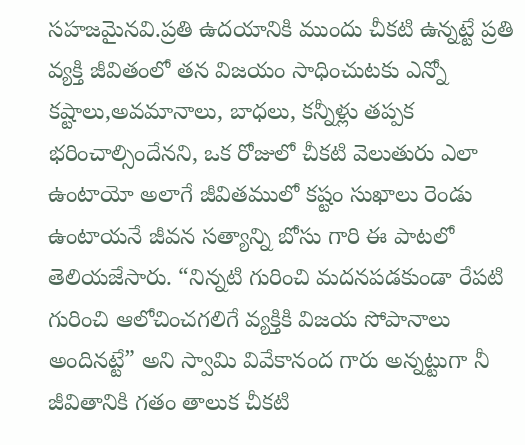సహజమైనవి.ప్రతి ఉదయానికి ముందు చీకటి ఉన్నట్టే ప్రతి వ్యక్తి జీవితంలో తన విజయం సాధించుటకు ఎన్నో కష్టాలు,అవమానాలు, బాధలు, కన్నీళ్లు తప్పక భరించాల్సిందేనని, ఒక రోజులో చీకటి వెలుతురు ఎలా ఉంటాయో అలాగే జీవితములో కష్టం సుఖాలు రెండు ఉంటాయనే జీవన సత్యాన్ని బోసు గారి ఈ పాటలో తెలియజేసారు. “నిన్నటి గురించి మదనపడకుండా రేపటి గురించి ఆలోచించగలిగే వ్యక్తికి విజయ సోపానాలు అందినట్టే” అని స్వామి వివేకానంద గారు అన్నట్టుగా నీ జీవితానికి గతం తాలుక చీకటి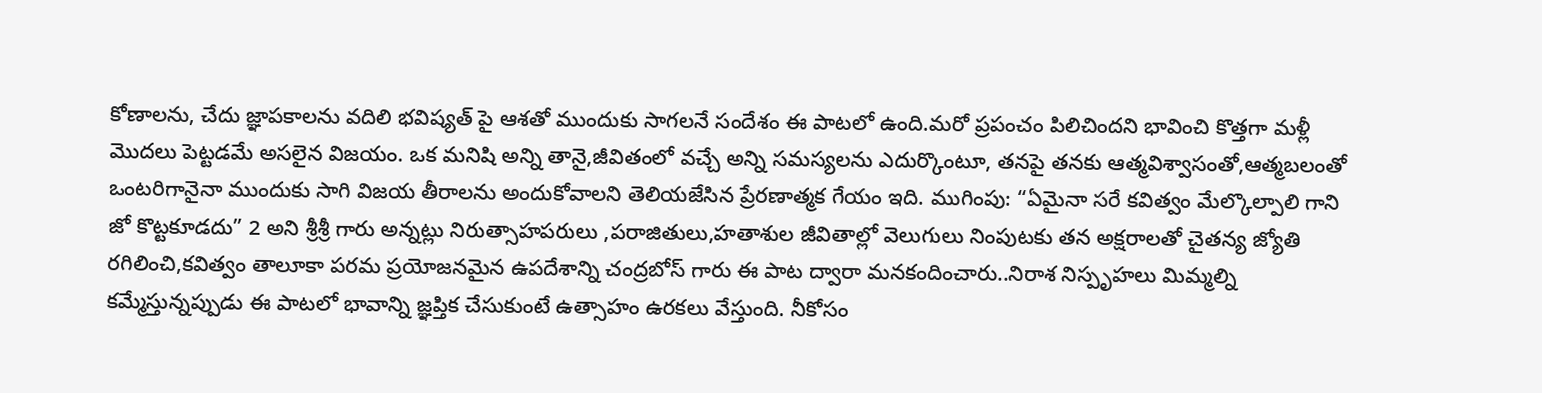కోణాలను, చేదు జ్ఞాపకాలను వదిలి భవిష్యత్ పై ఆశతో ముందుకు సాగలనే సందేశం ఈ పాటలో ఉంది.మరో ప్రపంచం పిలిచిందని భావించి కొత్తగా మళ్లీ మొదలు పెట్టడమే అసలైన విజయం. ఒక మనిషి అన్ని తానై,జీవితంలో వచ్చే అన్ని సమస్యలను ఎదుర్కొంటూ, తనపై తనకు ఆత్మవిశ్వాసంతో,ఆత్మబలంతో ఒంటరిగానైనా ముందుకు సాగి విజయ తీరాలను అందుకోవాలని తెలియజేసిన ప్రేరణాత్మక గేయం ఇది. ముగింపు: “ఏమైనా సరే కవిత్వం మేల్కొల్పాలి గాని జో కొట్టకూడదు” 2 అని శ్రీశ్రీ గారు అన్నట్లు నిరుత్సాహపరులు ,పరాజితులు,హతాశుల జీవితాల్లో వెలుగులు నింపుటకు తన అక్షరాలతో చైతన్య జ్యోతి రగిలించి,కవిత్వం తాలూకా పరమ ప్రయోజనమైన ఉపదేశాన్ని చంద్రబోస్ గారు ఈ పాట ద్వారా మనకందించారు..నిరాశ నిస్పృహలు మిమ్మల్ని కమ్మేస్తున్నప్పుడు ఈ పాటలో భావాన్ని జ్ఞప్తిక చేసుకుంటే ఉత్సాహం ఉరకలు వేస్తుంది. నీకోసం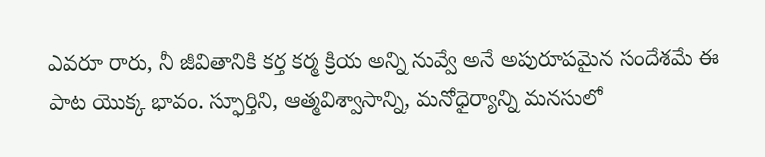ఎవరూ రారు, నీ జీవితానికి కర్త కర్మ క్రియ అన్ని నువ్వే అనే అపురూపమైన సందేశమే ఈ పాట యొక్క భావం. స్ఫూర్తిని, ఆత్మవిశ్వాసాన్ని, మనోధైర్యాన్ని మనసులో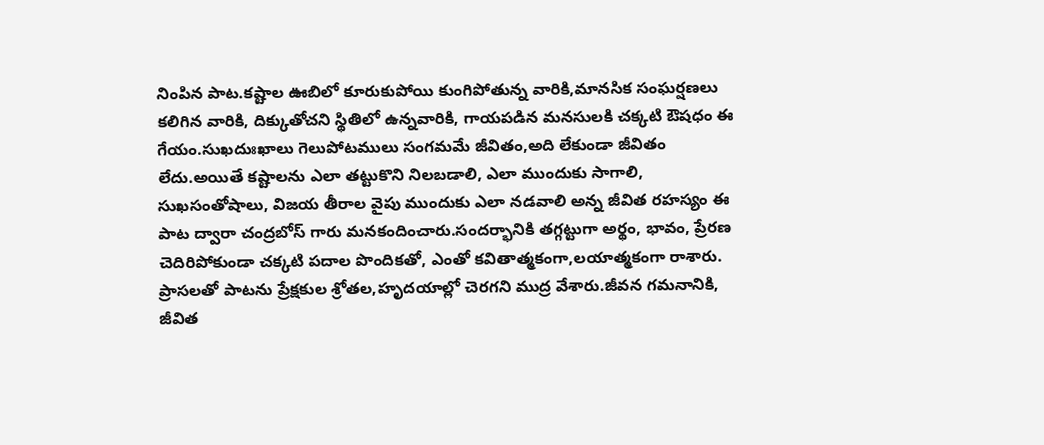నింపిన పాట.కష్టాల ఊబిలో కూరుకుపోయి కుంగిపోతున్న వారికి,మానసిక సంఘర్షణలు కలిగిన వారికి, దిక్కుతోచని స్థితిలో ఉన్నవారికి, గాయపడిన మనసులకి చక్కటి ఔషధం ఈ గేయం.సుఖదుఃఖాలు గెలుపోటములు సంగమమే జీవితం,అది లేకుండా జీవితం లేదు.అయితే కష్టాలను ఎలా తట్టుకొని నిలబడాలి, ఎలా ముందుకు సాగాలి, సుఖసంతోషాలు, విజయ తీరాల వైపు ముందుకు ఎలా నడవాలి అన్న జీవిత రహస్యం ఈ పాట ద్వారా చంద్రబోస్ గారు మనకందించారు.సందర్భానికి తగ్గట్టుగా అర్థం, భావం, ప్రేరణ చెదిరిపోకుండా చక్కటి పదాల పొందికతో, ఎంతో కవితాత్మకంగా,లయాత్మకంగా రాశారు. ప్రాసలతో పాటను ప్రేక్షకుల శ్రోతల,హృదయాల్లో చెరగని ముద్ర వేశారు.జీవన గమనానికి, జీవిత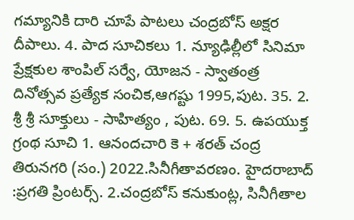గమ్యానికి దారి చూపే పాటలు చంద్రబోస్ అక్షర దీపాలు. 4. పాద సూచికలు 1. న్యూఢిల్లీలో సినిమా ప్రేక్షకుల శాంపిల్ సర్వే, యోజన - స్వాతంత్ర దినోత్సవ ప్రత్యేక సంచిక,ఆగష్టు 1995,పుట. 35. 2. శ్రీ శ్రీ సూక్తులు - సాహిత్యం , పుట. 69. 5. ఉపయుక్త గ్రంథ సూచి 1. ఆనందచారి కె + శరత్ చంద్ర తిరునగరి (సం.) 2022.సినీగీతావరణం. హైదరాబాద్ :ప్రగతి ప్రింటర్స్. 2.చంద్రబోస్ కనుకుంట్ల, సినీగీతాల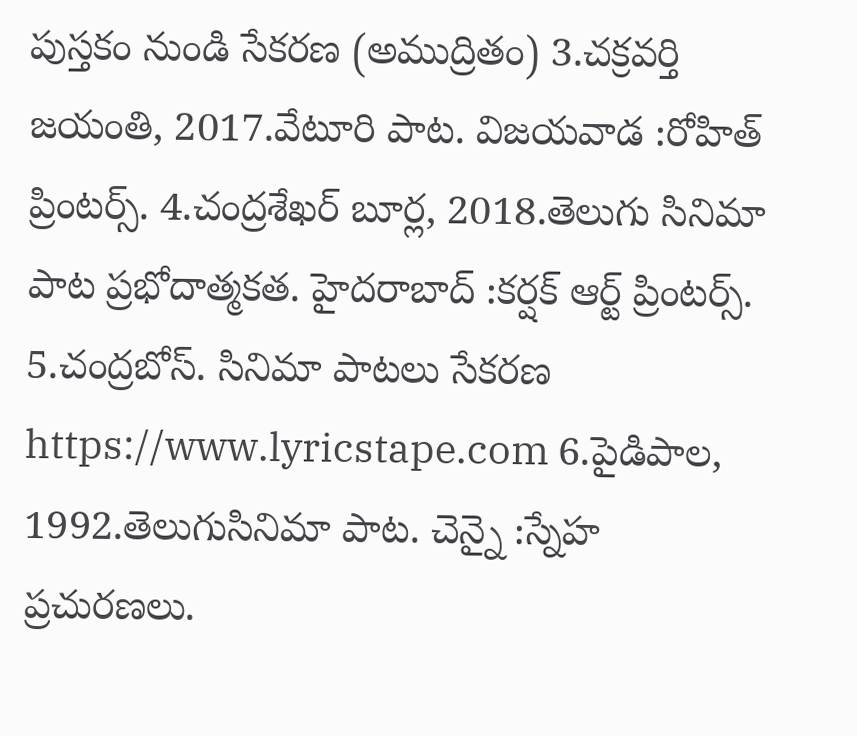పుస్తకం నుండి సేకరణ (అముద్రితం) 3.చక్రవర్తి జయంతి, 2017.వేటూరి పాట. విజయవాడ :రోహిత్ ప్రింటర్స్. 4.చంద్రశేఖర్ బూర్ల, 2018.తెలుగు సినిమా పాట ప్రభోదాత్మకత. హైదరాబాద్ :కర్షక్ ఆర్ట్ ప్రింటర్స్. 5.చంద్రబోస్. సినిమా పాటలు సేకరణ https://www.lyricstape.com 6.పైడిపాల, 1992.తెలుగుసినిమా పాట. చెన్నై :స్నేహ ప్రచురణలు.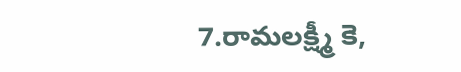7.రామలక్ష్మీ కె,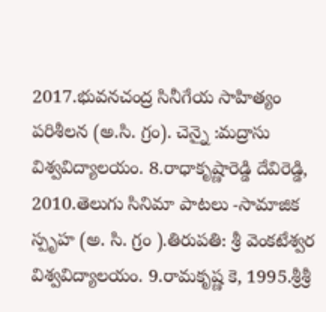2017.భువనచంద్ర సినీగేయ సాహిత్యం పరిశీలన (అ.సి. గ్రం). చెన్నై :మద్రాసు విశ్వవిద్యాలయం. 8.రాధాకృష్ణారెడ్డి దేవిరెడ్డి, 2010.తెలుగు సినిమా పాటలు -సామాజిక స్పృహ (అ. సి. గ్రం ).తిరుపతి: శ్రీ వెంకటేశ్వర విశ్వవిద్యాలయం. 9.రామకృష్ణ కె, 1995.శ్రీశ్రీ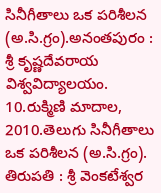సినీగీతాలు ఒక పరిశీలన (అ.సి.గ్రం).అనంతపురం : శ్రీ కృష్ణదేవరాయ విశ్వవిద్యాలయం. 10.రుక్మిణి మాదాల, 2010.తెలుగు సినీగీతాలు ఒక పరిశీలన (అ.సి.గ్రం). తిరుపతి : శ్రీ వెంకటేశ్వర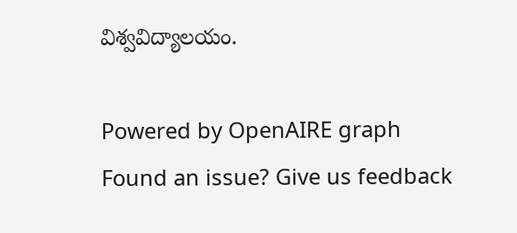విశ్వవిద్యాలయం.

Powered by OpenAIRE graph
Found an issue? Give us feedback